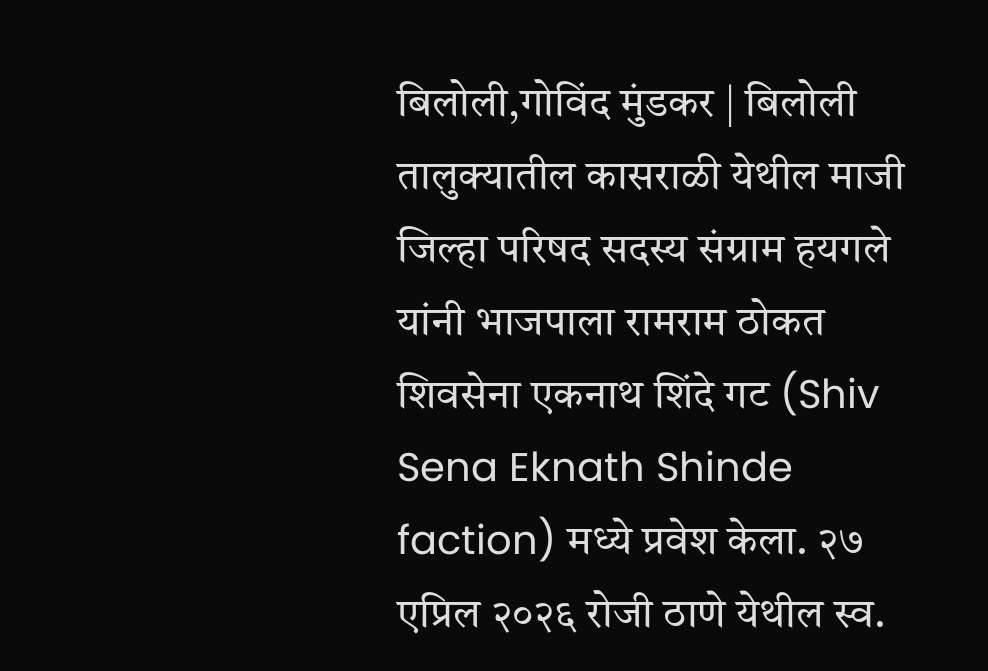बिलोली,गोविंद मुंडकर | बिलोली तालुक्यातील कासराळी येथील माजी जिल्हा परिषद सदस्य संग्राम हयगले यांनी भाजपाला रामराम ठोकत शिवसेना एकनाथ शिंदे गट (Shiv Sena Eknath Shinde faction) मध्ये प्रवेश केला. २७ एप्रिल २०२६ रोजी ठाणे येथील स्व.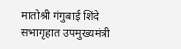मातोश्री गंगुबाई शिंदे सभागृहात उपमुख्यमंत्री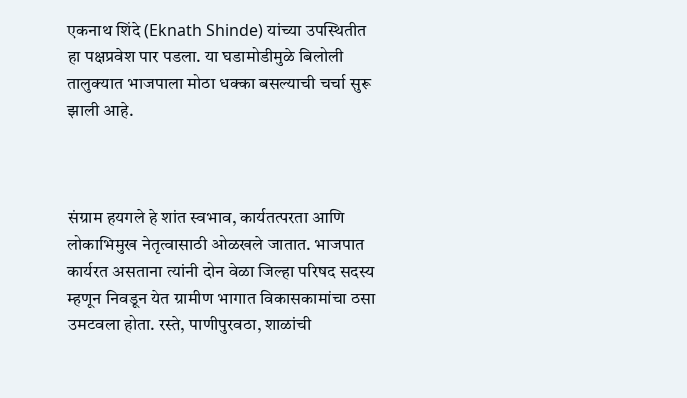एकनाथ शिंदे (Eknath Shinde) यांच्या उपस्थितीत हा पक्षप्रवेश पार पडला. या घडामोडीमुळे बिलोली तालुक्यात भाजपाला मोठा धक्का बसल्याची चर्चा सुरू झाली आहे.



संग्राम हयगले हे शांत स्वभाव, कार्यतत्परता आणि लोकाभिमुख नेतृत्वासाठी ओळखले जातात. भाजपात कार्यरत असताना त्यांनी दोन वेळा जिल्हा परिषद सदस्य म्हणून निवडून येत ग्रामीण भागात विकासकामांचा ठसा उमटवला होता. रस्ते, पाणीपुरवठा, शाळांची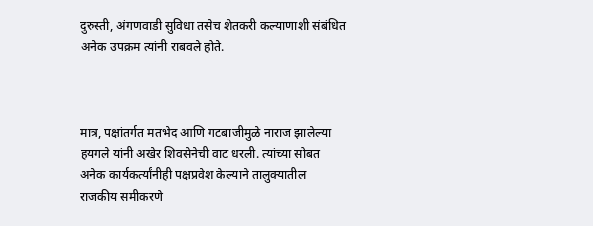दुरुस्ती, अंगणवाडी सुविधा तसेच शेतकरी कल्याणाशी संबंधित अनेक उपक्रम त्यांनी राबवले होते.



मात्र, पक्षांतर्गत मतभेद आणि गटबाजीमुळे नाराज झालेल्या हयगले यांनी अखेर शिवसेनेची वाट धरली. त्यांच्या सोबत अनेक कार्यकर्त्यांनीही पक्षप्रवेश केल्याने तालुक्यातील राजकीय समीकरणे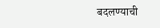बदलण्याची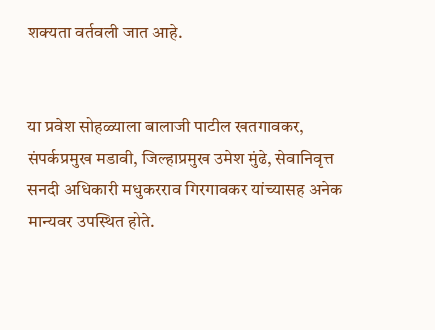शक्यता वर्तवली जात आहे.


या प्रवेश सोहळ्याला बालाजी पाटील खतगावकर, संपर्कप्रमुख मडावी, जिल्हाप्रमुख उमेश मुंढे, सेवानिवृत्त सनदी अधिकारी मधुकरराव गिरगावकर यांच्यासह अनेक मान्यवर उपस्थित होते.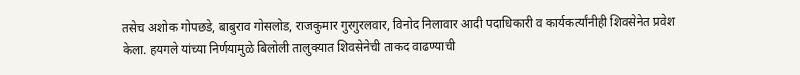तसेच अशोक गोपछडे, बाबुराव गोसलोड, राजकुमार गुरगुरलवार, विनोद निलावार आदी पदाधिकारी व कार्यकर्त्यांनीही शिवसेनेत प्रवेश केला. हयगले यांच्या निर्णयामुळे बिलोली तालुक्यात शिवसेनेची ताकद वाढण्याची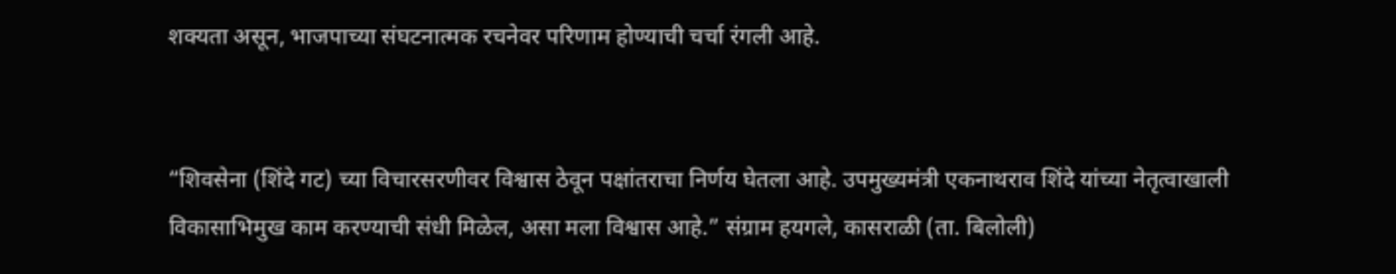शक्यता असून, भाजपाच्या संघटनात्मक रचनेवर परिणाम होण्याची चर्चा रंगली आहे.


“शिवसेना (शिंदे गट) च्या विचारसरणीवर विश्वास ठेवून पक्षांतराचा निर्णय घेतला आहे. उपमुख्यमंत्री एकनाथराव शिंदे यांच्या नेतृत्वाखाली विकासाभिमुख काम करण्याची संधी मिळेल, असा मला विश्वास आहे.” संग्राम हयगले, कासराळी (ता. बिलोली)